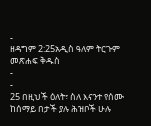-
ዘዳግም 2:25አዲስ ዓለም ትርጉም መጽሐፍ ቅዱስ
-
-
25 በዚህች ዕለት፣ ስለ እናንተ የሰሙ ከሰማይ በታች ያሉ ሕዝቦች ሁሉ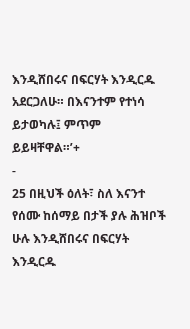እንዲሸበሩና በፍርሃት እንዲርዱ አደርጋለሁ። በእናንተም የተነሳ ይታወካሉ፤ ምጥም ይይዛቸዋል።’+
-
25 በዚህች ዕለት፣ ስለ እናንተ የሰሙ ከሰማይ በታች ያሉ ሕዝቦች ሁሉ እንዲሸበሩና በፍርሃት እንዲርዱ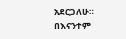አደርጋለሁ። በእናንተም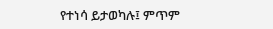የተነሳ ይታወካሉ፤ ምጥም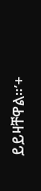ይይዛቸዋል።’+